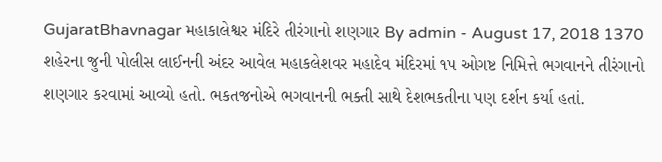GujaratBhavnagar મહાકાલેશ્વર મંદિરે તીરંગાનો શણગાર By admin - August 17, 2018 1370 શહેરના જુની પોલીસ લાઈનની અંદર આવેલ મહાકલેશવર મહાદેવ મંદિરમાં ૧પ ઓગષ્ટ નિમિત્તે ભગવાનને તીરંગાનો શણગાર કરવામાં આવ્યો હતો. ભકતજનોએ ભગવાનની ભક્તી સાથે દેશભકતીના પણ દર્શન કર્યા હતાં.